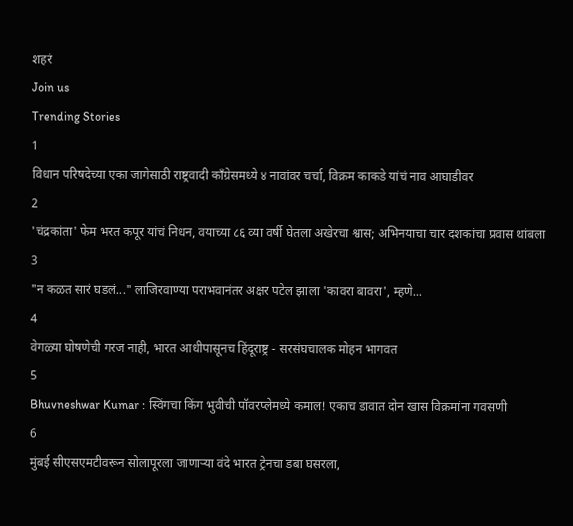शहरं
Join us
Trending Stories
1
विधान परिषदेच्या एका जागेसाठी राष्ट्रवादी काँग्रेसमध्ये ४ नावांवर चर्चा, विक्रम काकडे यांचं नाव आघाडीवर
2
'चंद्रकांता' फेम भरत कपूर यांचं निधन, वयाच्या ८६ व्या वर्षी घेतला अखेरचा श्वास; अभिनयाचा चार दशकांचा प्रवास थांबला
3
"न कळत सारं घडलं..." लाजिरवाण्या पराभवानंतर अक्षर पटेल झाला 'कावरा बावरा', म्हणे...
4
वेगळ्या घोषणेची गरज नाही, भारत आधीपासूनच हिंदूराष्ट्र - सरसंघचालक मोहन भागवत
5
Bhuvneshwar Kumar : स्विंगचा किंग भुवीची पॉवरप्लेमध्ये कमाल! एकाच डावात दोन खास विक्रमांना गवसणी
6
मुंबई सीएसएमटीवरून सोलापूरला जाणाऱ्या वंदे भारत ट्रेनचा डबा घसरला,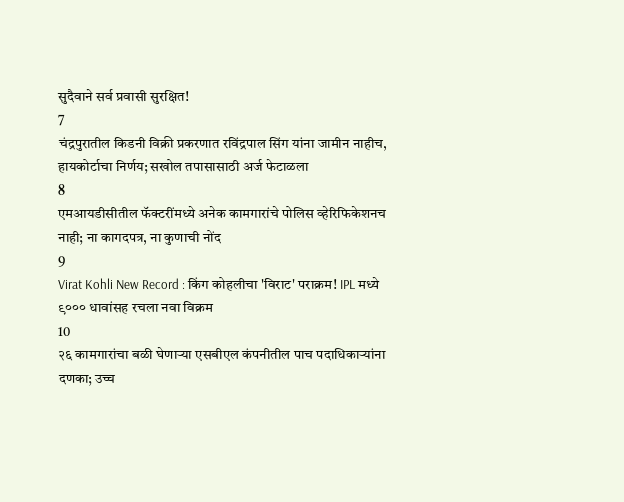सुदैवाने सर्व प्रवासी सुरक्षित!
7
चंद्रपुरातील किडनी विक्री प्रकरणात रविंद्रपाल सिंग यांना जामीन नाहीच, हायकोर्टाचा निर्णय; सखोल तपासासाठी अर्ज फेटाळला
8
एमआयडीसीतील फॅक्टरींमध्ये अनेक कामगारांचे पोलिस व्हेरिफिकेशनच नाही; ना कागदपत्र, ना कुणाची नोंद
9
Virat Kohli New Record : किंग कोहलीचा 'विराट' पराक्रम! IPL मध्ये ९००० धावांसह रचला नवा विक्रम
10
२६ कामगारांचा बळी घेणाऱ्या एसबीएल कंपनीतील पाच पदाधिकाऱ्यांना दणका; उच्च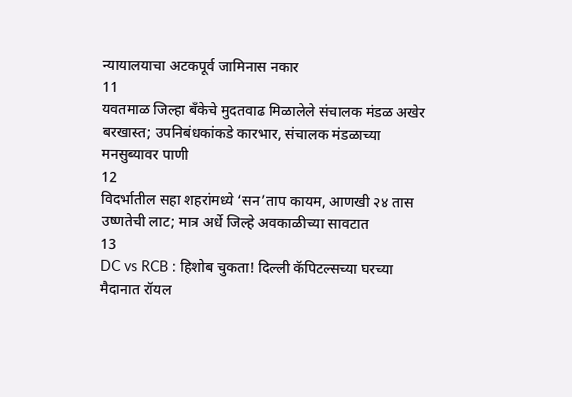न्यायालयाचा अटकपूर्व जामिनास नकार
11
यवतमाळ जिल्हा बँकेचे मुदतवाढ मिळालेले संचालक मंडळ अखेर बरखास्त; उपनिबंधकांकडे कारभार, संचालक मंडळाच्या मनसुब्यावर पाणी
12
विदर्भातील सहा शहरांमध्ये ‘सन’ताप कायम, आणखी २४ तास उष्णतेची लाट; मात्र अर्धे जिल्हे अवकाळीच्या सावटात
13
DC vs RCB : हिशोब चुकता! दिल्ली कॅपिटल्सच्या घरच्या मैदानात रॉयल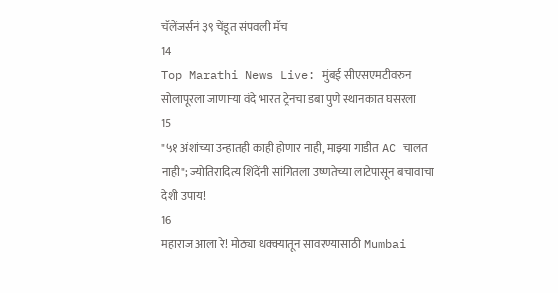चॅलेंजर्सनं ३९ चेंडूत संपवली मॅच
14
Top Marathi News Live: मुंबई सीएसएमटीवरुन सोलापूरला जाणाऱ्या वंदे भारत ट्रेनचा डबा पुणे स्थानकात घसरला
15
"५१ अंशांच्या उन्हातही काही होणार नाही, माझ्या गाडीत AC चालत नाही"; ज्योतिरादित्य शिंदेंनी सांगितला उष्णतेच्या लाटेपासून बचावाचा देशी उपाय!
16
महाराज आला रे! मोठ्या धक्क्यातून सावरण्यासाठी Mumbai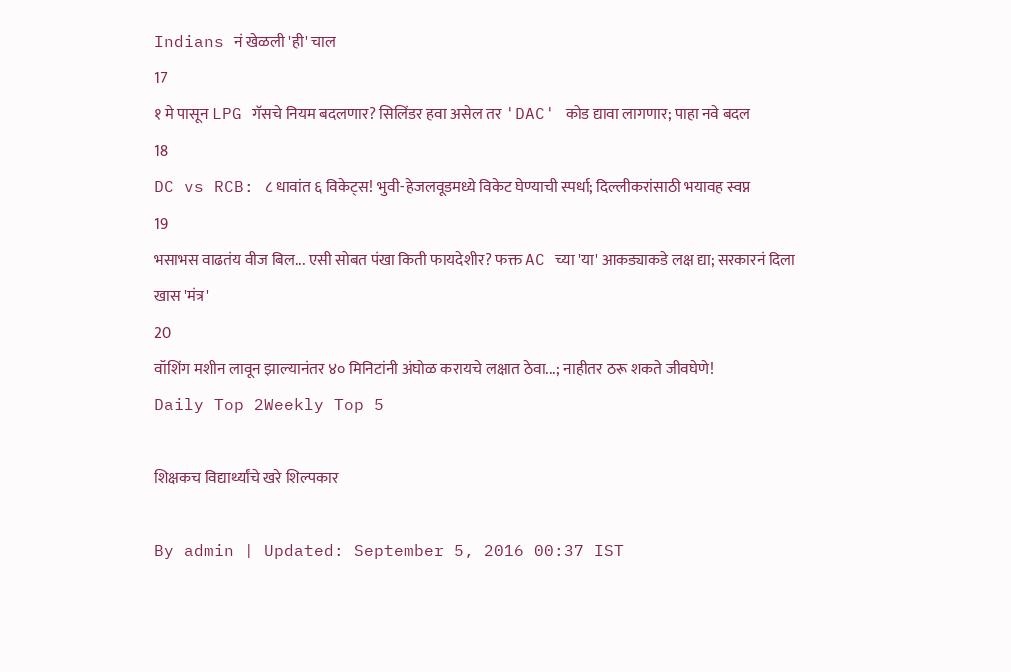Indians नं खेळली 'ही' चाल
17
१ मे पासून LPG गॅसचे नियम बदलणार? सिलिंडर हवा असेल तर 'DAC' कोड द्यावा लागणार; पाहा नवे बदल
18
DC vs RCB: ८ धावांत ६ विकेट्स! भुवी-हेजलवूडमध्ये विकेट घेण्याची स्पर्धा; दिल्लीकरांसाठी भयावह स्वप्न
19
भसाभस वाढतंय वीज बिल... एसी सोबत पंखा किती फायदेशीर? फक्त AC च्या 'या' आकड्याकडे लक्ष द्या; सरकारनं दिला खास 'मंत्र'
20
वॉशिंग मशीन लावून झाल्यानंतर ४० मिनिटांनी अंघोळ करायचे लक्षात ठेवा...; नाहीतर ठरू शकते जीवघेणे!
Daily Top 2Weekly Top 5

शिक्षकच विद्यार्थ्यांचे खरे शिल्पकार

By admin | Updated: September 5, 2016 00:37 IST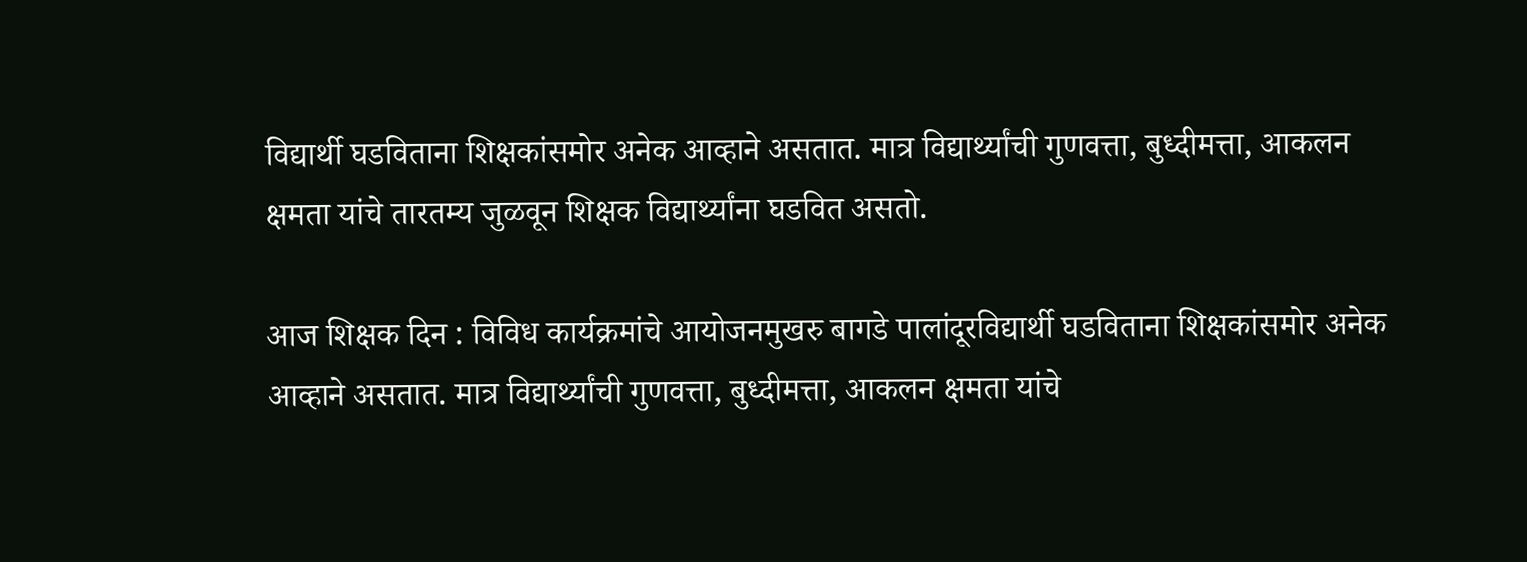विद्यार्थी घडविताना शिक्षकांसमोर अनेक आव्हाने असतात. मात्र विद्यार्थ्यांची गुणवत्ता, बुध्दीमत्ता, आकलन क्षमता यांचे तारतम्य जुळवून शिक्षक विद्यार्थ्यांना घडवित असतो.

आज शिक्षक दिन : विविध कार्यक्रमांचे आयोजनमुखरु बागडे पालांदूरविद्यार्थी घडविताना शिक्षकांसमोर अनेक आव्हाने असतात. मात्र विद्यार्थ्यांची गुणवत्ता, बुध्दीमत्ता, आकलन क्षमता यांचे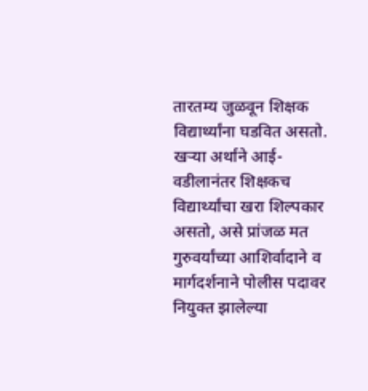तारतम्य जुळवून शिक्षक विद्यार्थ्यांना घडवित असतो. खऱ्या अर्थाने आई-वडीलानंतर शिक्षकच विद्यार्थ्यांचा खरा शिल्पकार असतो, असे प्रांजळ मत गुरुवर्यांच्या आशिर्वादाने व मार्गदर्शनाने पोलीस पदावर नियुक्त झालेल्या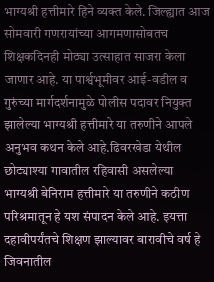भाग्यश्री हत्तीमारे हिने व्यक्त केले. जिल्ह्यात आज सोमवारी गणरायांच्या आगमणासोबतच शिक्षकदिनही मोठ्या उत्साहात साजरा केला जाणार आहे. या पार्श्वभूमीवर आई-वडील व गुरुंच्या मार्गदर्शनामुळे पोलीस पदावर नियुक्त झालेल्या भाग्यश्री हत्तीमारे या तरुणीने आपले अनुभव कथन केले आहे.ढिवरखेडा येथील छोट्याश्या गावातील रहिवासी असलेल्या भाग्यश्री बेनिराम हत्तीमारे या तरुणीने कठीण परिश्रमातून हे यश संपादन केले आहे. इयत्ता दहावीपर्यंतचे शिक्षण झाल्यावर बारावीचे वर्ष हे जिवनातील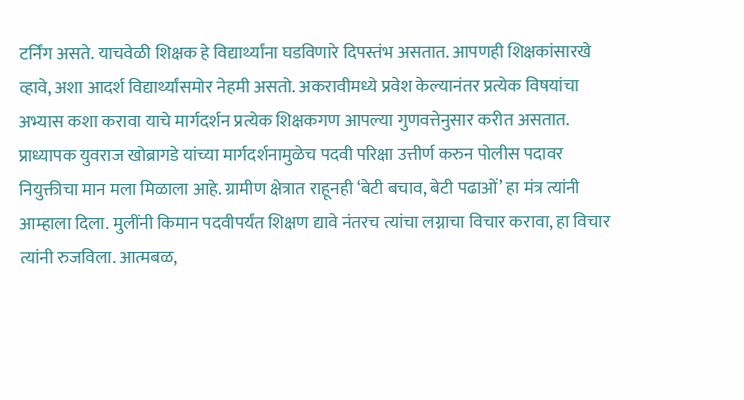टर्निंग असते. याचवेळी शिक्षक हे विद्यार्थ्यांना घडविणारे दिपस्तंभ असतात. आपणही शिक्षकांसारखे व्हावे, अशा आदर्श विद्यार्थ्यांसमोर नेहमी असतो. अकरावीमध्ये प्रवेश केल्यानंतर प्रत्येक विषयांचा अभ्यास कशा करावा याचे मार्गदर्शन प्रत्येक शिक्षकगण आपल्या गुणवत्तेनुसार करीत असतात. प्राध्यापक युवराज खोब्रागडे यांच्या मार्गदर्शनामुळेच पदवी परिक्षा उत्तीर्ण करुन पोलीस पदावर नियुक्तीचा मान मला मिळाला आहे. ग्रामीण क्षेत्रात राहूनही ‘बेटी बचाव, बेटी पढाओं’ हा मंत्र त्यांनी आम्हाला दिला. मुलींनी किमान पदवीपर्यंत शिक्षण द्यावे नंतरच त्यांचा लग्नाचा विचार करावा, हा विचार त्यांनी रुजविला. आत्मबळ,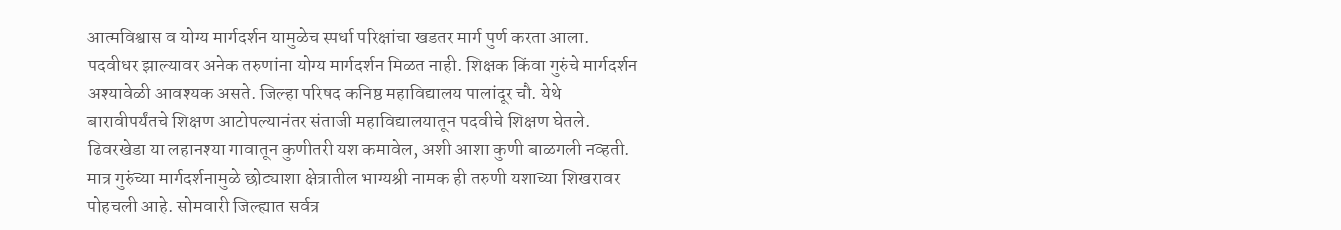आत्मविश्वास व योग्य मार्गदर्शन यामुळेच स्पर्धा परिक्षांचा खडतर मार्ग पुर्ण करता आला. पदवीधर झाल्यावर अनेक तरुणांना योग्य मार्गदर्शन मिळत नाही. शिक्षक किंवा गुरुंचे मार्गदर्शन अश्यावेळी आवश्यक असते. जिल्हा परिषद कनिष्ठ महाविद्यालय पालांदूर चौ. येथे बारावीपर्यंतचे शिक्षण आटोपल्यानंतर संताजी महाविद्यालयातून पदवीचे शिक्षण घेतले. ढिवरखेडा या लहानश्या गावातून कुणीतरी यश कमावेल, अशी आशा कुणी बाळगली नव्हती. मात्र गुरुंच्या मार्गदर्शनामुळे छोट्याशा क्षेत्रातील भाग्यश्री नामक ही तरुणी यशाच्या शिखरावर पोहचली आहे. सोमवारी जिल्ह्यात सर्वत्र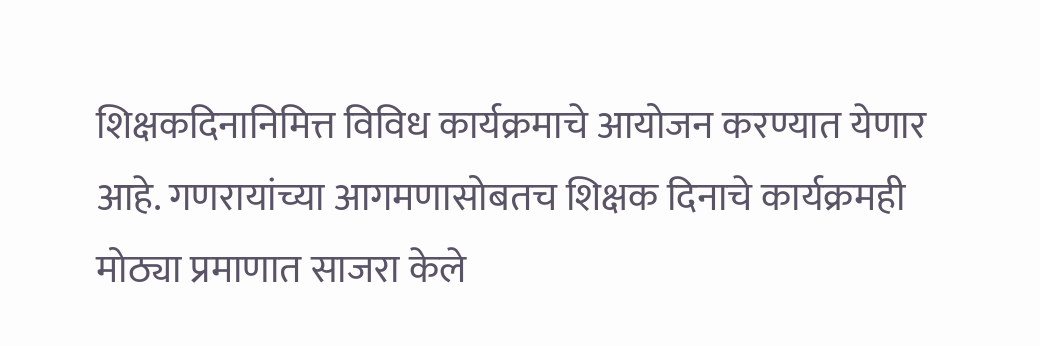शिक्षकदिनानिमित्त विविध कार्यक्रमाचे आयोजन करण्यात येणार आहे. गणरायांच्या आगमणासोबतच शिक्षक दिनाचे कार्यक्रमही मोठ्या प्रमाणात साजरा केले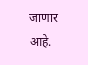जाणार आहे.